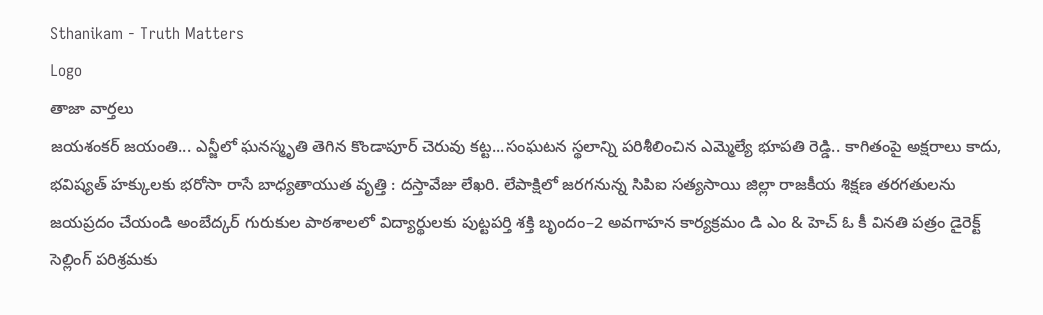Sthanikam - Truth Matters
Logo
తాజా వార్తలు
జయశంకర్ జయంతి... ఎన్జీలో ఘనస్మృతి తెగిన కొండాపూర్ చెరువు కట్ట...సంఘటన స్థలాన్ని పరిశీలించిన ఎమ్మెల్యే భూపతి రెడ్డి.. కాగితంపై అక్షరాలు కాదు, భవిష్యత్‌ హక్కులకు భరోసా రాసే బాధ్యతాయుత వృత్తి : దస్తావేజు లేఖరి. లేపాక్షిలో జరగనున్న సిపిఐ సత్యసాయి జిల్లా రాజకీయ శిక్షణ తరగతులను జయప్రదం చేయండి అంబేద్కర్ గురుకుల పాఠశాలలో విద్యార్థులకు పుట్టపర్తి శక్తి బృందం–2 అవగాహన కార్యక్రమం డి ఎం & హెచ్ ఓ కీ వినతి పత్రం డైరెక్ట్ సెల్లింగ్ పరిశ్రమకు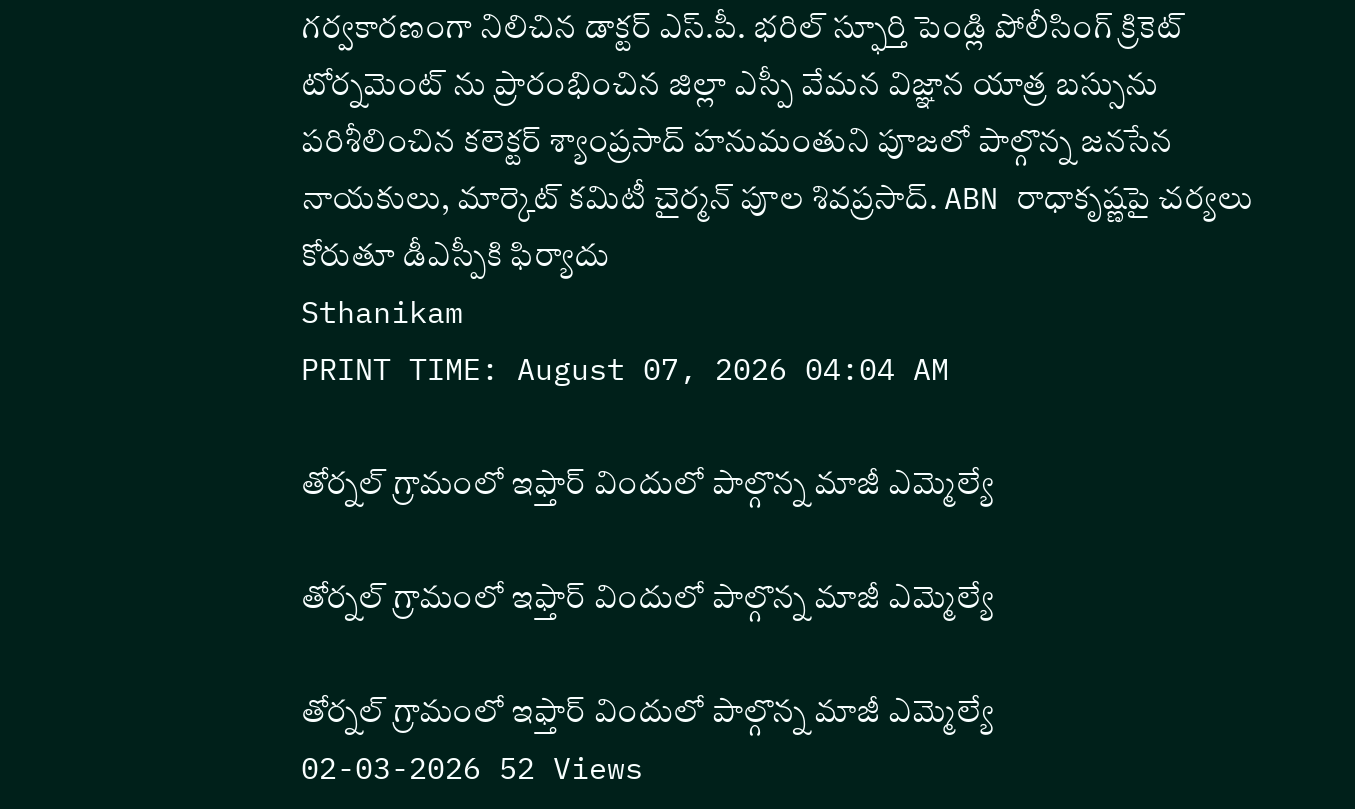గర్వకారణంగా నిలిచిన డాక్టర్ ఎస్.పీ. భరిల్ స్ఫూర్తి పెండ్లి పోలీసింగ్ క్రికెట్ టోర్నమెంట్ ను ప్రారంభించిన జిల్లా ఎస్పీ వేమన విజ్ఞాన యాత్ర బస్సును పరిశీలించిన కలెక్టర్ శ్యాంప్రసాద్ హనుమంతుని పూజలో పాల్గొన్న జనసేన నాయకులు, మార్కెట్ కమిటీ చైర్మన్ పూల శివప్రసాద్. ABN రాధాకృష్ణపై చర్యలు కోరుతూ డీఎస్పీకి ఫిర్యాదు
Sthanikam
PRINT TIME: August 07, 2026 04:04 AM

తోర్నల్ గ్రామంలో ఇఫ్తార్ విందులో పాల్గొన్న మాజీ ఎమ్మెల్యే

తోర్నల్ గ్రామంలో ఇఫ్తార్ విందులో పాల్గొన్న మాజీ ఎమ్మెల్యే

తోర్నల్ గ్రామంలో ఇఫ్తార్ విందులో పాల్గొన్న మాజీ ఎమ్మెల్యే
02-03-2026 52 Views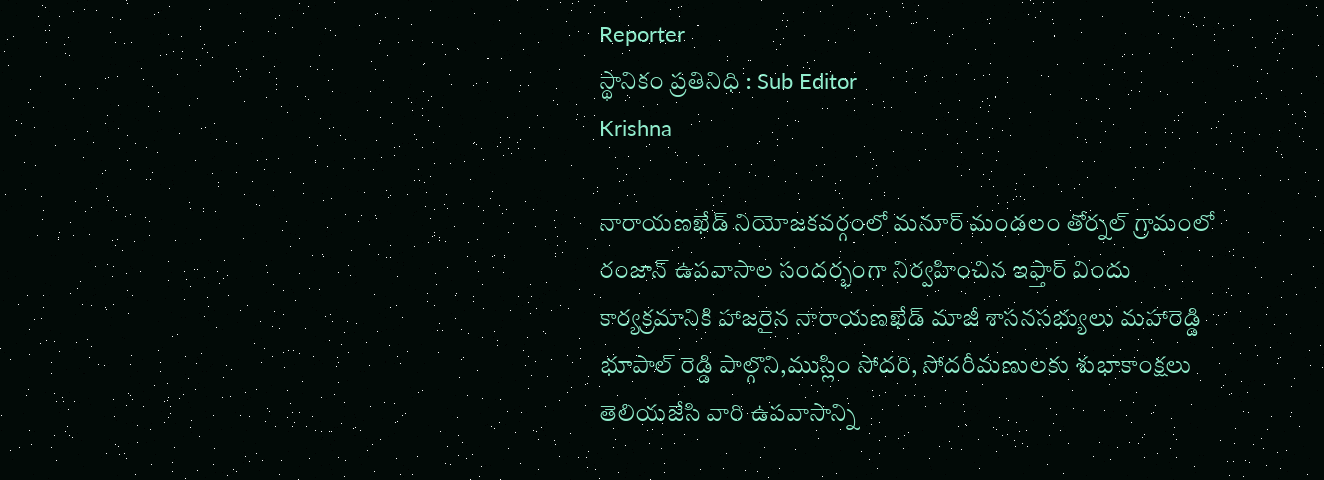Reporter
స్థానికం ప్రతినిధి : Sub Editor
Krishna

నారాయణఖేడ్ నియోజకవర్గంలో మనూర్ మండలం తోర్నల్ గ్రామంలో రంజాన్ ఉపవాసాల సందర్భంగా నిర్వహించిన ఇఫ్తార్ విందు కార్యక్రమానికి హాజరైన నారాయణఖేడ్ మాజీ శాసనసభ్యులు మహారెడ్డి భూపాల్ రెడ్డి పాల్గొని,ముస్లిం సోదరి, సోదరీమణులకు శుభాకాంక్షలు తెలియజేసి వారి ఉపవాసాన్ని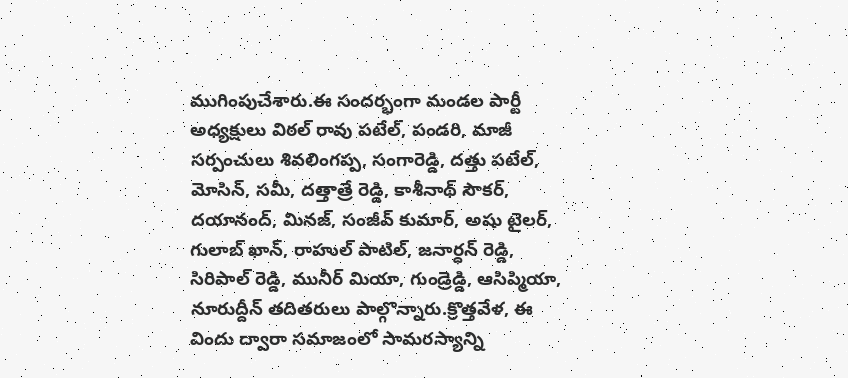ముగింపుచేశారు.ఈ సందర్భంగా మండల పార్టీ అధ్యక్షులు విఠల్ రావు పటేల్, పండరి, మాజీ సర్పంచులు శివలింగప్ప, సంగారెడ్డి, దత్తు పటేల్, మోసిన్, సమీ, దత్తాత్రే రెడ్డి, కాశీనాథ్ సౌకర్, దయానంద్, మినజ్, సంజీవ్ కుమార్, అషు టైలర్, గులాబ్ ఖాన్, రాహుల్ పాటిల్, జనార్ధన్ రెడ్డి, సిరిపాల్ రెడ్డి, మునీర్ మియా, గుండ్రెడ్డి, ఆసిప్మియా, నూరుద్దీన్ తదితరులు పాల్గొన్నారు.క్రొత్తవేళ, ఈ విందు ద్వారా సమాజంలో సామరస్యాన్ని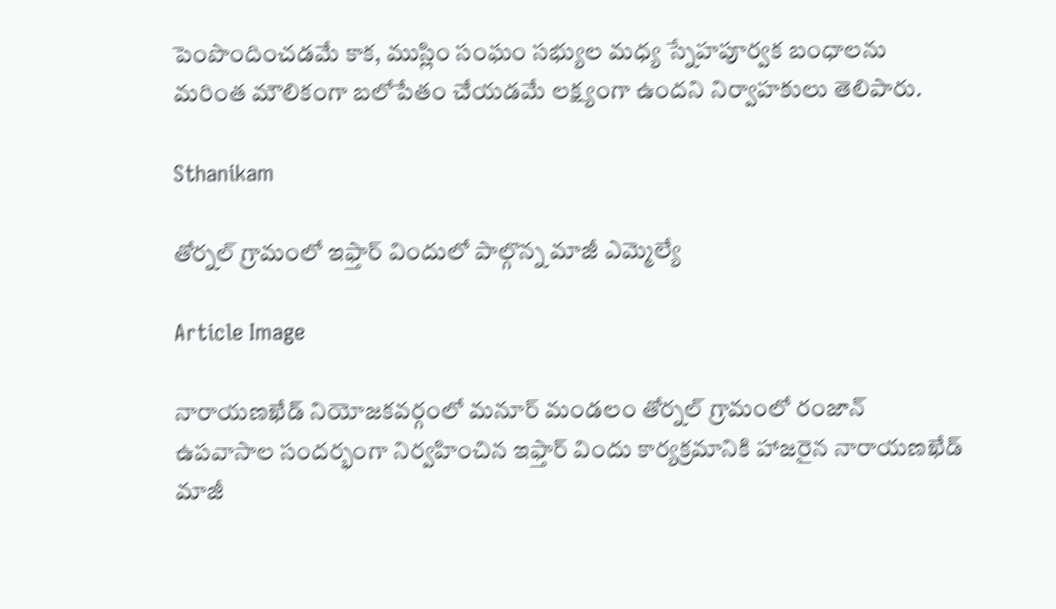పెంపొందించడమే కాక, ముస్లిం సంఘం సభ్యుల మధ్య స్నేహపూర్వక బంధాలను మరింత మౌలికంగా బలోపేతం చేయడమే లక్ష్యంగా ఉందని నిర్వాహకులు తెలిపారు.

Sthanikam

తోర్నల్ గ్రామంలో ఇఫ్తార్ విందులో పాల్గొన్న మాజీ ఎమ్మెల్యే

Article Image

నారాయణఖేడ్ నియోజకవర్గంలో మనూర్ మండలం తోర్నల్ గ్రామంలో రంజాన్ ఉపవాసాల సందర్భంగా నిర్వహించిన ఇఫ్తార్ విందు కార్యక్రమానికి హాజరైన నారాయణఖేడ్ మాజీ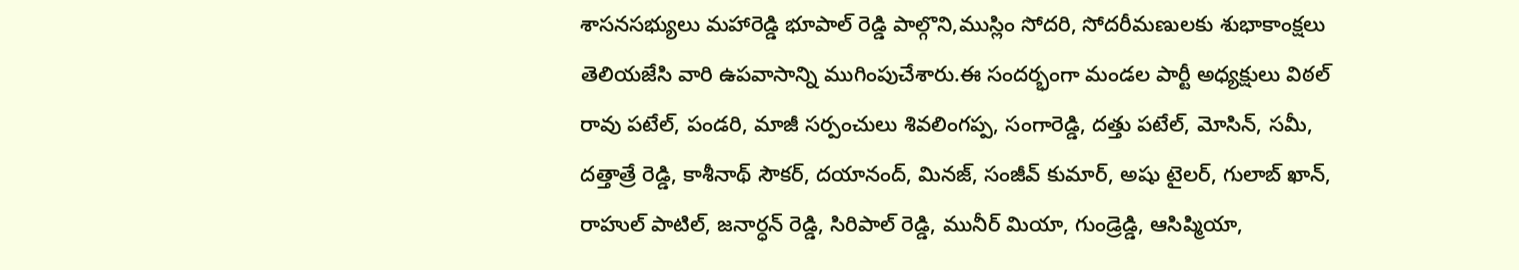శాసనసభ్యులు మహారెడ్డి భూపాల్ రెడ్డి పాల్గొని,ముస్లిం సోదరి, సోదరీమణులకు శుభాకాంక్షలు తెలియజేసి వారి ఉపవాసాన్ని ముగింపుచేశారు.ఈ సందర్భంగా మండల పార్టీ అధ్యక్షులు విఠల్ రావు పటేల్, పండరి, మాజీ సర్పంచులు శివలింగప్ప, సంగారెడ్డి, దత్తు పటేల్, మోసిన్, సమీ, దత్తాత్రే రెడ్డి, కాశీనాథ్ సౌకర్, దయానంద్, మినజ్, సంజీవ్ కుమార్, అషు టైలర్, గులాబ్ ఖాన్, రాహుల్ పాటిల్, జనార్ధన్ రెడ్డి, సిరిపాల్ రెడ్డి, మునీర్ మియా, గుండ్రెడ్డి, ఆసిప్మియా,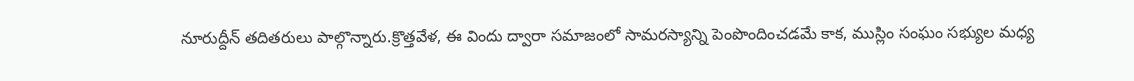నూరుద్దీన్ తదితరులు పాల్గొన్నారు.క్రొత్తవేళ, ఈ విందు ద్వారా సమాజంలో సామరస్యాన్ని పెంపొందించడమే కాక, ముస్లిం సంఘం సభ్యుల మధ్య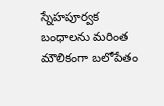స్నేహపూర్వక బంధాలను మరింత మౌలికంగా బలోపేతం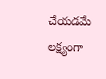చేయడమే లక్ష్యంగా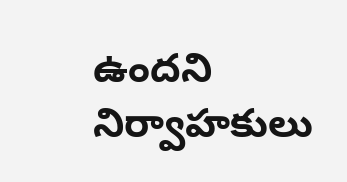ఉందని నిర్వాహకులు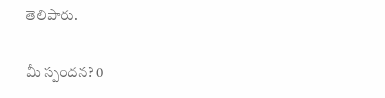తెలిపారు.

మీ స్పందన? 0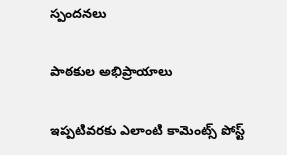స్పందనలు

పాఠకుల అభిప్రాయాలు

ఇప్పటివరకు ఎలాంటి కామెంట్స్ పోస్ట్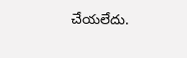చేయలేదు.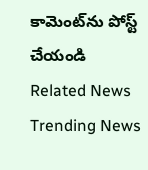కామెంట్‌ను పోస్ట్ చేయండి
Related News
Trending News